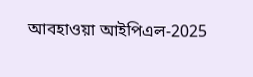আবহাওয়া আইপিএল-2025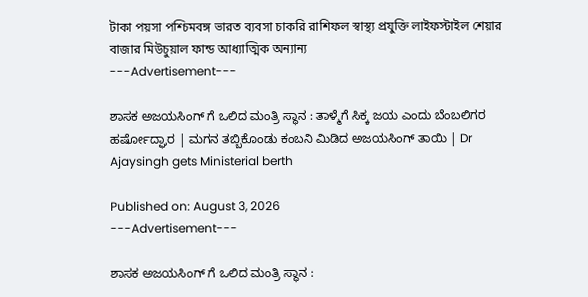টাকা পয়সা পশ্চিমবঙ্গ ভারত ব্যবসা চাকরি রাশিফল স্বাস্থ্য প্রযুক্তি লাইফস্টাইল শেয়ার বাজার মিউচুয়াল ফান্ড আধ্যাত্মিক অন্যান্য
---Advertisement---

ಶಾಸಕ ಅಜಯಸಿಂಗ್ ಗೆ ಒಲಿದ ಮಂತ್ರಿ ಸ್ಥಾನ : ತಾಳ್ಮೆಗೆ ಸಿಕ್ಕ ಜಯ ಎಂದು ಬೆಂಬಲಿಗರ ಹರ್ಷೋದ್ಘಾರ | ಮಗನ ತಬ್ಬಿಕೊಂಡು ಕಂಬನಿ ಮಿಡಿದ ಅಜಯಸಿಂಗ್ ತಾಯಿ | Dr Ajaysingh gets Ministerial berth

Published on: August 3, 2026
---Advertisement---

ಶಾಸಕ ಅಜಯಸಿಂಗ್ ಗೆ ಒಲಿದ ಮಂತ್ರಿ ಸ್ಥಾನ :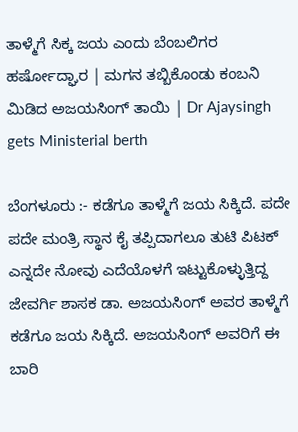ತಾಳ್ಮೆಗೆ ಸಿಕ್ಕ ಜಯ ಎಂದು ಬೆಂಬಲಿಗರ ಹರ್ಷೋದ್ಘಾರ | ಮಗನ ತಬ್ಬಿಕೊಂಡು ಕಂಬನಿ ಮಿಡಿದ ಅಜಯಸಿಂಗ್ ತಾಯಿ | Dr Ajaysingh gets Ministerial berth

ಬೆಂಗಳೂರು :- ಕಡೆಗೂ ತಾಳ್ಮೆಗೆ ಜಯ ಸಿಕ್ಕಿದೆ. ಪದೇ ಪದೇ ಮಂತ್ರಿ ಸ್ಥಾನ ಕೈ ತಪ್ಪಿದಾಗಲೂ ತುಟಿ ಪಿಟಕ್ ಎನ್ನದೇ ನೋವು ಎದೆಯೊಳಗೆ ಇಟ್ಟುಕೊಳ್ಳುತ್ತಿದ್ದ ಜೇವರ್ಗಿ ಶಾಸಕ ಡಾ. ಅಜಯಸಿಂಗ್ ಅವರ ತಾಳ್ಮೆಗೆ ಕಡೆಗೂ ಜಯ ಸಿಕ್ಕಿದೆ. ಅಜಯಸಿಂಗ್ ಅವರಿಗೆ ಈ ಬಾರಿ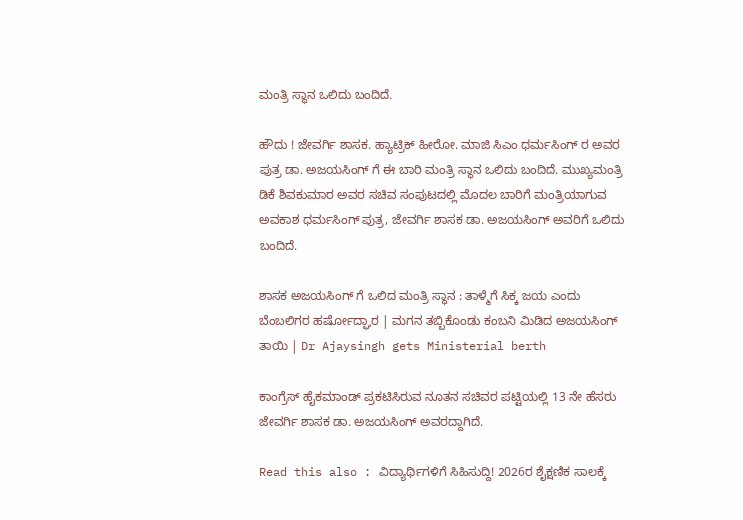ಮಂತ್ರಿ ಸ್ಥಾನ ಒಲಿದು ಬಂದಿದೆ.

ಹೌದು ! ಜೇವರ್ಗಿ ಶಾಸಕ. ಹ್ಯಾಟ್ರಿಕ್ ಹೀರೋ. ಮಾಜಿ ಸಿಎಂ ಧರ್ಮಸಿಂಗ್ ರ ಅವರ ಪುತ್ರ ಡಾ. ಅಜಯಸಿಂಗ್ ಗೆ ಈ ಬಾರಿ ಮಂತ್ರಿ ಸ್ಥಾನ ಒಲಿದು ಬಂದಿದೆ. ಮುಖ್ಯಮಂತ್ರಿ ಡಿಕೆ ಶಿವಕುಮಾರ ಅವರ ಸಚಿವ ಸಂಪುಟದಲ್ಲಿ ಮೊದಲ ಬಾರಿಗೆ ಮಂತ್ರಿಯಾಗುವ ಅವಕಾಶ ಧರ್ಮಸಿಂಗ್ ಪುತ್ರ, ಜೇವರ್ಗಿ ಶಾಸಕ ಡಾ. ಅಜಯಸಿಂಗ್ ಅವರಿಗೆ ಒಲಿದು ಬಂದಿದೆ.

ಶಾಸಕ ಅಜಯಸಿಂಗ್ ಗೆ ಒಲಿದ ಮಂತ್ರಿ ಸ್ಥಾನ : ತಾಳ್ಮೆಗೆ ಸಿಕ್ಕ ಜಯ ಎಂದು ಬೆಂಬಲಿಗರ ಹರ್ಷೋದ್ಘಾರ | ಮಗನ ತಬ್ಬಿಕೊಂಡು ಕಂಬನಿ ಮಿಡಿದ ಅಜಯಸಿಂಗ್ ತಾಯಿ | Dr Ajaysingh gets Ministerial berth

ಕಾಂಗ್ರೆಸ್ ಹೈಕಮಾಂಡ್ ಪ್ರಕಟಿಸಿರುವ ನೂತನ ಸಚಿವರ ಪಟ್ಟಿಯಲ್ಲಿ 13 ನೇ ಹೆಸರು ಜೇವರ್ಗಿ ಶಾಸಕ ಡಾ. ಅಜಯಸಿಂಗ್ ಅವರದ್ದಾಗಿದೆ.

Read this also : ವಿದ್ಯಾರ್ಥಿಗಳಿಗೆ ಸಿಹಿಸುದ್ದಿ! 2026ರ ಶೈಕ್ಷಣಿಕ ಸಾಲಕ್ಕೆ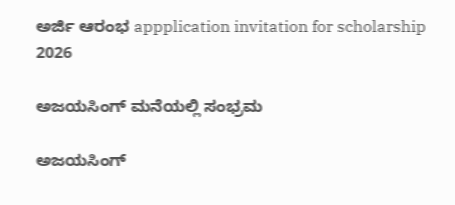ಅರ್ಜಿ ಆರಂಭ appplication invitation for scholarship 2026

ಅಜಯಸಿಂಗ್ ಮನೆಯಲ್ಲಿ ಸಂಭ್ರಮ

ಅಜಯಸಿಂಗ್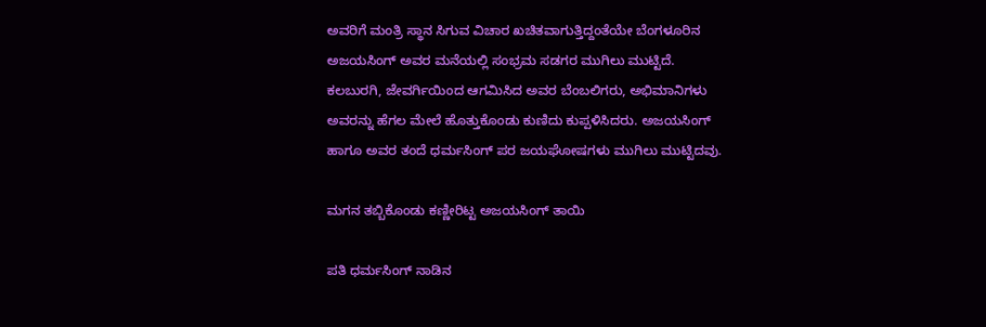ಅವರಿಗೆ ಮಂತ್ರಿ ಸ್ಥಾನ ಸಿಗುವ ವಿಚಾರ ಖಚಿತವಾಗುತ್ತಿದ್ದಂತೆಯೇ ಬೆಂಗಳೂರಿನ ಅಜಯಸಿಂಗ್ ಅವರ ಮನೆಯಲ್ಲಿ ಸಂಭ್ರಮ ಸಡಗರ ಮುಗಿಲು ಮುಟ್ಟಿದೆ. ಕಲಬುರಗಿ, ಜೇವರ್ಗಿಯಿಂದ ಆಗಮಿಸಿದ ಅವರ ಬೆಂಬಲಿಗರು, ಅಭಿಮಾನಿಗಳು ಅವರನ್ನು ಹೆಗಲ ಮೇಲೆ ಹೊತ್ತುಕೊಂಡು ಕುಣಿದು ಕುಪ್ಪಳಿಸಿದರು. ಅಜಯಸಿಂಗ್ ಹಾಗೂ ಅವರ ತಂದೆ ಧರ್ಮಸಿಂಗ್ ಪರ ಜಯಘೋಷಗಳು ಮುಗಿಲು ಮುಟ್ಟಿದವು.

ಮಗನ ತಬ್ಬಿಕೊಂಡು ಕಣ್ಣೀರಿಟ್ಟ ಅಜಯಸಿಂಗ್ ತಾಯಿ

ಪತಿ ಧರ್ಮಸಿಂಗ್ ನಾಡಿನ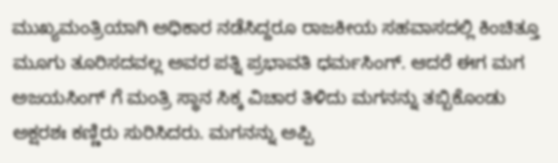ಮುಖ್ಯಮಂತ್ರಿಯಾಗಿ ಅಧಿಕಾರ ನಡೆಸಿದ್ದರೂ ರಾಜಕೀಯ ಸಹವಾಸದಲ್ಲಿ ಕಿಂಚಿತ್ತೂ ಮೂಗು ತೂರಿಸದವಲ್ಲ ಅವರ ಪತ್ನಿ ಪ್ರಭಾವತಿ ಧರ್ಮಸಿಂಗ್. ಆದರೆ ಈಗ ಮಗ ಅಜಯಸಿಂಗ್ ಗೆ ಮಂತ್ರಿ ಸ್ಥಾನ ಸಿಕ್ಕ ವಿಚಾರ ತಿಳಿದು ಮಗನನ್ನು ತಬ್ಬಿಕೊಂಡು ಅಕ್ಷರಶಃ ಕಣ್ಣಿರು ಸುರಿಸಿದರು. ಮಗನನ್ನು ಅಪ್ಪಿ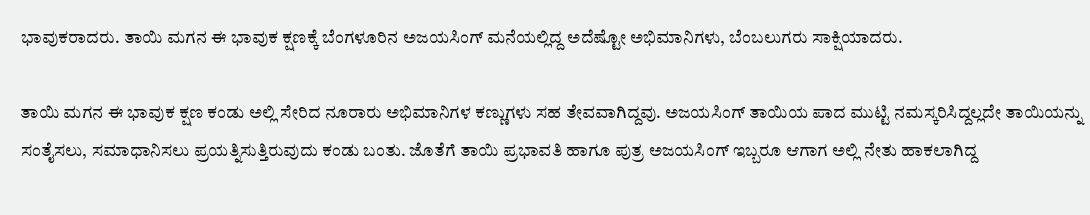ಭಾವುಕರಾದರು. ತಾಯಿ ಮಗನ ಈ ಭಾವುಕ ಕ್ಷಣಕ್ಕೆ ಬೆಂಗಳೂರಿನ ಅಜಯಸಿಂಗ್ ಮನೆಯಲ್ಲಿದ್ದ ಅದೆಷ್ಟೋ ಅಭಿಮಾನಿಗಳು, ಬೆಂಬಲುಗರು ಸಾಕ್ಷಿಯಾದರು.

ತಾಯಿ ಮಗನ ಈ ಭಾವುಕ ಕ್ಷಣ ಕಂಡು ಅಲ್ಲಿ ಸೇರಿದ ನೂರಾರು ಅಭಿಮಾನಿಗಳ ಕಣ್ಣುಗಳು ಸಹ ತೇವವಾಗಿದ್ದವು. ಅಜಯಸಿಂಗ್ ತಾಯಿಯ ಪಾದ ಮುಟ್ಟಿ ನಮಸ್ಕರಿಸಿದ್ದಲ್ಲದೇ ತಾಯಿಯನ್ನು ಸಂತೈಸಲು, ಸಮಾಧಾನಿಸಲು ಪ್ರಯತ್ನಿಸುತ್ತಿರುವುದು ಕಂಡು ಬಂತು. ಜೊತೆಗೆ ತಾಯಿ ಪ್ರಭಾವತಿ ಹಾಗೂ ಪುತ್ರ ಅಜಯಸಿಂಗ್ ಇಬ್ಬರೂ ಆಗಾಗ ಅಲ್ಲಿ ನೇತು ಹಾಕಲಾಗಿದ್ದ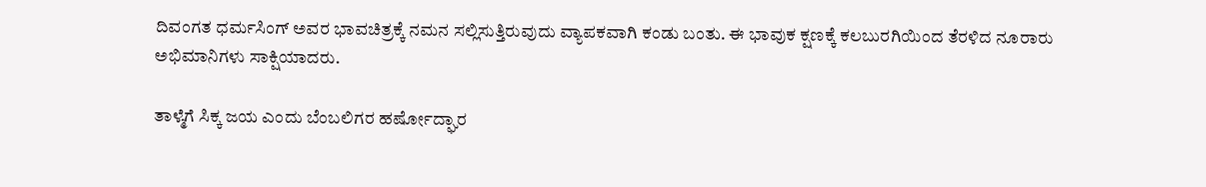ದಿವಂಗತ ಧರ್ಮಸಿಂಗ್ ಅವರ ಭಾವಚಿತ್ರಕ್ಕೆ ನಮನ ಸಲ್ಲಿಸುತ್ತಿರುವುದು ವ್ಯಾಪಕವಾಗಿ ಕಂಡು ಬಂತು‌‌. ಈ ಭಾವುಕ ಕ್ಷಣಕ್ಕೆ ಕಲಬುರಗಿಯಿಂದ ತೆರಳಿದ ನೂರಾರು ಅಭಿಮಾನಿಗಳು ಸಾಕ್ಷಿಯಾದರು.

ತಾಳ್ಮೆಗೆ ಸಿಕ್ಕ ಜಯ ಎಂದು ಬೆಂಬಲಿಗರ ಹರ್ಷೋದ್ಘಾರ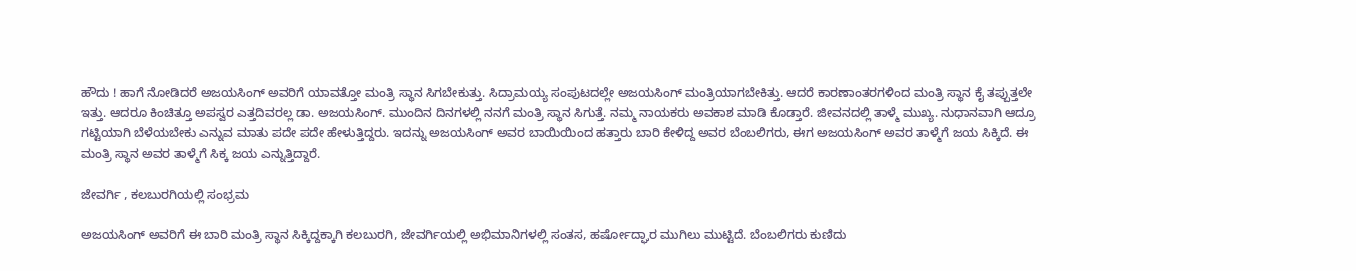ಹೌದು ! ಹಾಗೆ ನೋಡಿದರೆ ಅಜಯಸಿಂಗ್ ಅವರಿಗೆ ಯಾವತ್ತೋ ಮಂತ್ರಿ ಸ್ಥಾನ ಸಿಗಬೇಕುತ್ತು. ಸಿದ್ರಾಮಯ್ಯ ಸಂಪುಟದಲ್ಲೇ ಅಜಯಸಿಂಗ್ ಮಂತ್ರಿಯಾಗಬೇಕಿತ್ತು. ಆದರೆ ಕಾರಣಾಂತರಗಳಿಂದ ಮಂತ್ರಿ ಸ್ಥಾನ ಕೈ ತಪ್ಪುತ್ತಲೇ ಇತ್ತು. ಆದರೂ ಕಿಂಚಿತ್ತೂ ಅಪಸ್ವರ ಎತ್ತದಿವರಲ್ಲ ಡಾ. ಅಜಯಸಿಂಗ್. ಮುಂದಿನ ದಿನಗಳಲ್ಲಿ ನನಗೆ ಮಂತ್ರಿ ಸ್ಥಾನ ಸಿಗುತ್ತೆ. ನಮ್ಮ ನಾಯಕರು ಅವಕಾಶ ಮಾಡಿ ಕೊಡ್ತಾರೆ. ಜೀವನದಲ್ಲಿ ತಾಳ್ಮೆ ಮುಖ್ಯ. ನುಧಾನವಾಗಿ ಆದ್ರೂ ಗಟ್ಟಿಯಾಗಿ ಬೆಳೆಯಬೇಕು ಎನ್ನುವ ಮಾತು ಪದೇ ಪದೇ ಹೇಳುತ್ತಿದ್ದರು. ಇದನ್ನು ಅಜಯಸಿಂಗ್ ಅವರ ಬಾಯಿಯಿಂದ ಹತ್ತಾರು ಬಾರಿ ಕೇಳಿದ್ದ ಅವರ ಬೆಂಬಲಿಗರು, ಈಗ ಅಜಯಸಿಂಗ್ ಅವರ ತಾಳ್ಮೆಗೆ ಜಯ ಸಿಕ್ಕಿದೆ. ಈ ಮಂತ್ರಿ ಸ್ಥಾನ ಅವರ ತಾಳ್ಮೆಗೆ ಸಿಕ್ಕ ಜಯ ಎನ್ನುತ್ತಿದ್ದಾರೆ‌‌.

ಜೇವರ್ಗಿ , ಕಲಬುರಗಿಯಲ್ಲಿ ಸಂಭ್ರಮ

ಅಜಯಸಿಂಗ್ ಅವರಿಗೆ ಈ ಬಾರಿ ಮಂತ್ರಿ ಸ್ಥಾನ ಸಿಕ್ಕಿದ್ದಕ್ಕಾಗಿ ಕಲಬುರಗಿ, ಜೇವರ್ಗಿಯಲ್ಲಿ ಅಭಿಮಾನಿಗಳಲ್ಲಿ ಸಂತಸ, ಹರ್ಷೋದ್ಘಾರ ಮುಗಿಲು ಮುಟ್ಟಿದೆ. ಬೆಂಬಲಿಗರು ಕುಣಿದು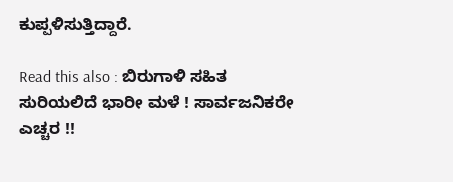ಕುಪ್ಪಳಿಸುತ್ತಿದ್ದಾರೆ.

Read this also : ಬಿರುಗಾಳಿ ಸಹಿತ ಸುರಿಯಲಿದೆ ಭಾರೀ ಮಳೆ ! ಸಾರ್ವಜನಿಕರೇ ಎಚ್ಚರ !!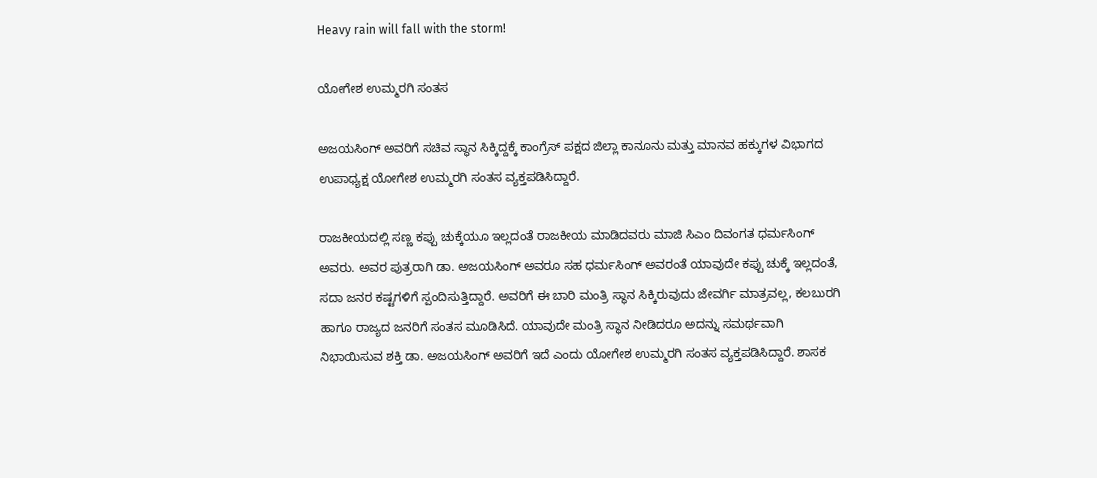Heavy rain will fall with the storm!

ಯೋಗೇಶ ಉಮ್ಮರಗಿ ಸಂತಸ

ಅಜಯಸಿಂಗ್ ಅವರಿಗೆ ಸಚಿವ ಸ್ಥಾನ ಸಿಕ್ಕಿದ್ದಕ್ಕೆ ಕಾಂಗ್ರೆಸ್ ಪಕ್ಷದ ಜಿಲ್ಲಾ ಕಾನೂನು ಮತ್ತು ಮಾನವ ಹಕ್ಕುಗಳ ವಿಭಾಗದ ಉಪಾಧ್ಯಕ್ಷ ಯೋಗೇಶ ಉಮ್ಮರಗಿ ಸಂತಸ ವ್ಯಕ್ತಪಡಿಸಿದ್ದಾರೆ.

ರಾಜಕೀಯದಲ್ಲಿ ಸಣ್ಣ ಕಪ್ಪು ಚುಕ್ಕೆಯೂ ಇಲ್ಲದಂತೆ ರಾಜಕೀಯ ಮಾಡಿದವರು ಮಾಜಿ ಸಿಎಂ ದಿವಂಗತ ಧರ್ಮಸಿಂಗ್ ಅವರು. ಅವರ ಪುತ್ರರಾಗಿ ಡಾ. ಅಜಯಸಿಂಗ್ ಅವರೂ ಸಹ ಧರ್ಮಸಿಂಗ್ ಅವರಂತೆ ಯಾವುದೇ ಕಪ್ಪು ಚುಕ್ಕೆ ಇಲ್ಲದಂತೆ, ಸದಾ ಜನರ ಕಷ್ಟಗಳಿಗೆ ಸ್ಪಂದಿಸುತ್ತಿದ್ದಾರೆ. ಅವರಿಗೆ ಈ ಬಾರಿ ಮಂತ್ರಿ ಸ್ಥಾನ ಸಿಕ್ಕಿರುವುದು ಜೇವರ್ಗಿ ಮಾತ್ರವಲ್ಲ, ಕಲಬುರಗಿ ಹಾಗೂ ರಾಜ್ಯದ ಜನರಿಗೆ ಸಂತಸ ಮೂಡಿಸಿದೆ. ಯಾವುದೇ ಮಂತ್ರಿ ಸ್ಥಾನ ನೀಡಿದರೂ ಅದನ್ನು ಸಮರ್ಥವಾಗಿ ನಿಭಾಯಿಸುವ ಶಕ್ತಿ ಡಾ. ಅಜಯಸಿಂಗ್ ಅವರಿಗೆ ಇದೆ ಎಂದು ಯೋಗೇಶ ಉಮ್ಮರಗಿ ಸಂತಸ ವ್ಯಕ್ತಪಡಿಸಿದ್ದಾರೆ‌. ಶಾಸಕ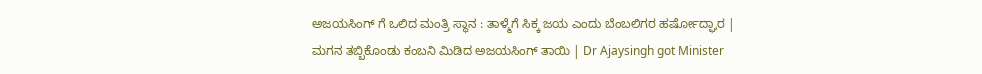ಅಜಯಸಿಂಗ್ ಗೆ ಒಲಿದ ಮಂತ್ರಿ ಸ್ಥಾನ : ತಾಳ್ಮೆಗೆ ಸಿಕ್ಕ ಜಯ ಎಂದು ಬೆಂಬಲಿಗರ ಹರ್ಷೋದ್ಘಾರ | ಮಗನ ತಬ್ಬಿಕೊಂಡು ಕಂಬನಿ ಮಿಡಿದ ಅಜಯಸಿಂಗ್ ತಾಯಿ | Dr Ajaysingh got Minister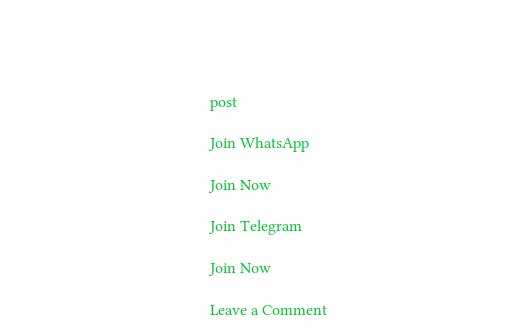post

Join WhatsApp

Join Now

Join Telegram

Join Now

Leave a Comment